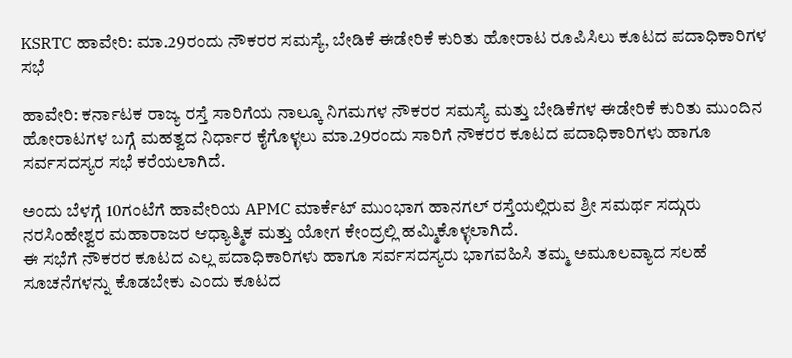KSRTC ಹಾವೇರಿ: ಮಾ.29ರಂದು ನೌಕರರ ಸಮಸ್ಯೆ, ಬೇಡಿಕೆ ಈಡೇರಿಕೆ ಕುರಿತು ಹೋರಾಟ ರೂಪಿಸಿಲು ಕೂಟದ ಪದಾಧಿಕಾರಿಗಳ ಸಭೆ

ಹಾವೇರಿ: ಕರ್ನಾಟಕ ರಾಜ್ಯ ರಸ್ತೆ ಸಾರಿಗೆಯ ನಾಲ್ಕೂ ನಿಗಮಗಳ ನೌಕರರ ಸಮಸ್ಯೆ ಮತ್ತು ಬೇಡಿಕೆಗಳ ಈಡೇರಿಕೆ ಕುರಿತು ಮುಂದಿನ ಹೋರಾಟಗಳ ಬಗ್ಗೆ ಮಹತ್ವದ ನಿರ್ಧಾರ ಕೈಗೊಳ್ಳಲು ಮಾ.29ರಂದು ಸಾರಿಗೆ ನೌಕರರ ಕೂಟದ ಪದಾಧಿಕಾರಿಗಳು ಹಾಗೂ ಸರ್ವಸದಸ್ಯರ ಸಭೆ ಕರೆಯಲಾಗಿದೆ.

ಅಂದು ಬೆಳಗ್ಗೆ 10ಗಂಟೆಗೆ ಹಾವೇರಿಯ APMC ಮಾರ್ಕೆಟ್ ಮುಂಭಾಗ ಹಾನಗಲ್ ರಸ್ತೆಯಲ್ಲಿರುವ ಶ್ರೀ ಸಮರ್ಥ ಸದ್ಗುರು ನರಸಿಂಹೇಶ್ವರ ಮಹಾರಾಜರ ಆಧ್ಯಾತ್ಮಿಕ ಮತ್ತು ಯೋಗ ಕೇಂದ್ರಲ್ಲಿ ಹಮ್ಮಿಕೊಳ್ಳಲಾಗಿದೆ.
ಈ ಸಭೆಗೆ ನೌಕರರ ಕೂಟದ ಎಲ್ಲ ಪದಾಧಿಕಾರಿಗಳು ಹಾಗೂ ಸರ್ವಸದಸ್ಯರು ಭಾಗವಹಿಸಿ ತಮ್ಮ ಅಮೂಲವ್ಯಾದ ಸಲಹೆ ಸೂಚನೆಗಳನ್ನು ಕೊಡಬೇಕು ಎಂದು ಕೂಟದ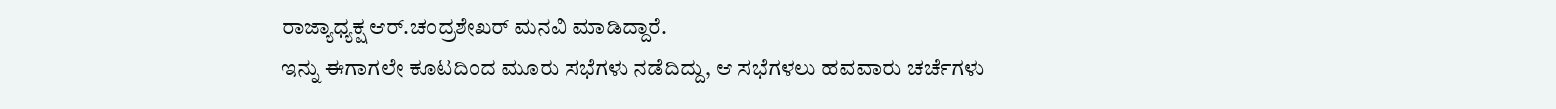ರಾಜ್ಯಾಧ್ಯಕ್ಷ ಆರ್.ಚಂದ್ರಶೇಖರ್ ಮನವಿ ಮಾಡಿದ್ದಾರೆ.
ಇನ್ನು ಈಗಾಗಲೇ ಕೂಟದಿಂದ ಮೂರು ಸಭೆಗಳು ನಡೆದಿದ್ದು, ಆ ಸಭೆಗಳಲು ಹವವಾರು ಚರ್ಚೆಗಳು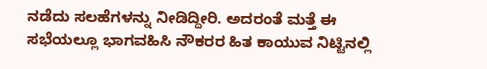ನಡೆದು ಸಲಹೆಗಳನ್ನು ನೀಡಿದ್ದೀರಿ. ಅದರಂತೆ ಮತ್ತೆ ಈ ಸಭೆಯಲ್ಲೂ ಭಾಗವಹಿಸಿ ನೌಕರರ ಹಿತ ಕಾಯುವ ನಿಟ್ಟಿನಲ್ಲಿ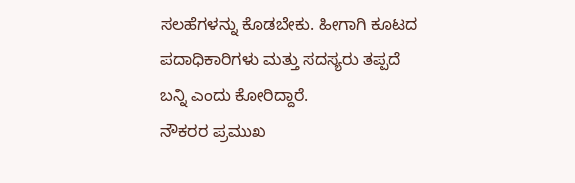ಸಲಹೆಗಳನ್ನು ಕೊಡಬೇಕು. ಹೀಗಾಗಿ ಕೂಟದ ಪದಾಧಿಕಾರಿಗಳು ಮತ್ತು ಸದಸ್ಯರು ತಪ್ಪದೆ ಬನ್ನಿ ಎಂದು ಕೋರಿದ್ದಾರೆ.
ನೌಕರರ ಪ್ರಮುಖ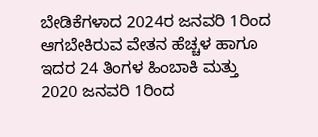ಬೇಡಿಕೆಗಳಾದ 2024ರ ಜನವರಿ 1ರಿಂದ ಆಗಬೇಕಿರುವ ವೇತನ ಹೆಚ್ಚಳ ಹಾಗೂ ಇದರ 24 ತಿಂಗಳ ಹಿಂಬಾಕಿ ಮತ್ತು 2020 ಜನವರಿ 1ರಿಂದ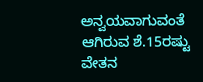ಅನ್ವಯವಾಗುವಂತೆ ಆಗಿರುವ ಶೆ.15ರಷ್ಟು ವೇತನ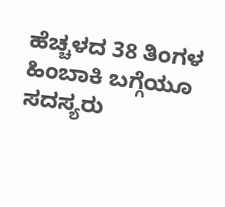ಹೆಚ್ಚಳದ 38 ತಿಂಗಳ ಹಿಂಬಾಕಿ ಬಗ್ಗೆಯೂ ಸದಸ್ಯರು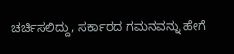ಚರ್ಚಿಸಲಿದ್ದು, ಸರ್ಕಾರದ ಗಮನವನ್ನು ಹೇಗೆ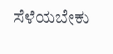ಸೆಳೆಯಬೇಕು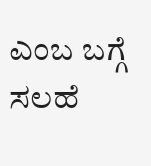ಎಂಬ ಬಗ್ಗೆ ಸಲಹೆ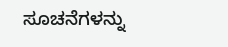ಸೂಚನೆಗಳನ್ನು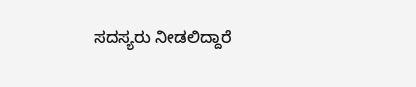ಸದಸ್ಯರು ನೀಡಲಿದ್ದಾರೆ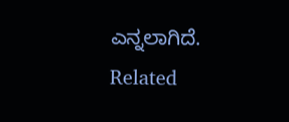ಎನ್ನಲಾಗಿದೆ.
Related